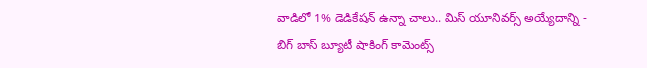వాడిలో 1% డెడికేషన్ ఉన్నా చాలు.. మిస్ యూనివర్స్ అయ్యేదాన్ని - బిగ్ బాస్ బ్యూటీ షాకింగ్ కామెంట్స్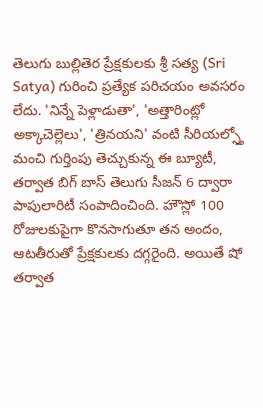తెలుగు బుల్లితెర ప్రేక్షకులకు శ్రీ సత్య (Sri Satya) గురించి ప్రత్యేక పరిచయం అవసరం లేదు. 'నిన్నే పెళ్లాడుతా', 'అత్తారింట్లో అక్కాచెల్లెలు', 'త్రినయని' వంటి సీరియల్స్తో మంచి గుర్తింపు తెచ్చుకున్న ఈ బ్యూటీ, తర్వాత బిగ్ బాస్ తెలుగు సీజన్ 6 ద్వారా పాపులారిటీ సంపాదించింది. హౌస్లో 100 రోజులకుపైగా కొనసాగుతూ తన అందం, ఆటతీరుతో ప్రేక్షకులకు దగ్గరైంది. అయితే షో తర్వాత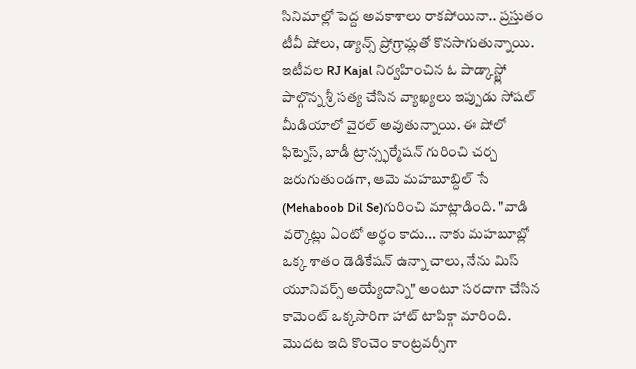సినిమాల్లో పెద్ద అవకాశాలు రాకపోయినా.. ప్రస్తుతం టీవీ షోలు, డ్యాన్స్ ప్రోగ్రామ్లతో కొనసాగుతున్నాయి.
ఇటీవల RJ Kajal నిర్వహించిన ఓ పాడ్కాస్ట్లో పాల్గొన్న శ్రీ సత్య చేసిన వ్యాఖ్యలు ఇప్పుడు సోషల్ మీడియాలో వైరల్ అవుతున్నాయి. ఈ షోలో ఫిట్నెస్, బాడీ ట్రాన్స్ఫర్మేషన్ గురించి చర్చ జరుగుతుండగా, ఆమె మహబూబ్దిల్ సే (Mehaboob Dil Se)గురించి మాట్లాడింది. "వాడి వర్కౌట్లు ఏంటో అర్థం కాదు... నాకు మహబూబ్లో ఒక్క శాతం డెడికేషన్ ఉన్నా చాలు, నేను మిస్ యూనివర్స్ అయ్యేదాన్ని" అంటూ సరదాగా చేసిన కామెంట్ ఒక్కసారిగా హాట్ టాపిక్గా మారింది. మొదట ఇది కొంచెం కాంట్రవర్సీగా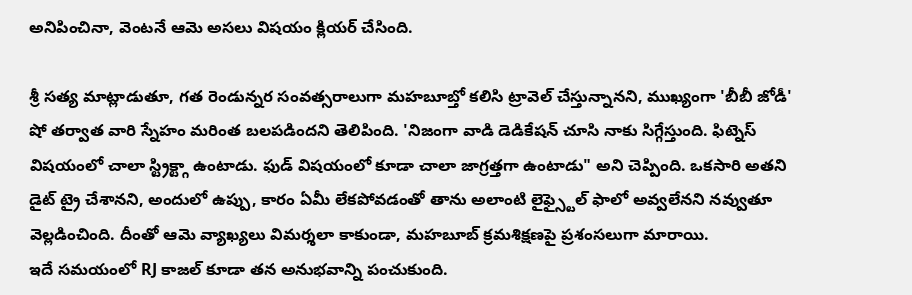అనిపించినా, వెంటనే ఆమె అసలు విషయం క్లియర్ చేసింది.

శ్రీ సత్య మాట్లాడుతూ, గత రెండున్నర సంవత్సరాలుగా మహబూబ్తో కలిసి ట్రావెల్ చేస్తున్నానని, ముఖ్యంగా 'బీబీ జోడీ' షో తర్వాత వారి స్నేహం మరింత బలపడిందని తెలిపింది. 'నిజంగా వాడి డెడికేషన్ చూసి నాకు సిగ్గేస్తుంది. ఫిట్నెస్ విషయంలో చాలా స్ట్రిక్ట్గా ఉంటాడు. ఫుడ్ విషయంలో కూడా చాలా జాగ్రత్తగా ఉంటాడు" అని చెప్పింది. ఒకసారి అతని డైట్ ట్రై చేశానని, అందులో ఉప్పు, కారం ఏమీ లేకపోవడంతో తాను అలాంటి లైఫ్స్టైల్ ఫాలో అవ్వలేనని నవ్వుతూ వెల్లడించింది. దీంతో ఆమె వ్యాఖ్యలు విమర్శలా కాకుండా, మహబూబ్ క్రమశిక్షణపై ప్రశంసలుగా మారాయి.
ఇదే సమయంలో RJ కాజల్ కూడా తన అనుభవాన్ని పంచుకుంది.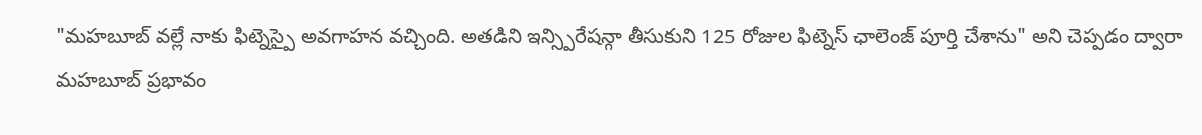"మహబూబ్ వల్లే నాకు ఫిట్నెస్పై అవగాహన వచ్చింది. అతడిని ఇన్స్పిరేషన్గా తీసుకుని 125 రోజుల ఫిట్నెస్ ఛాలెంజ్ పూర్తి చేశాను" అని చెప్పడం ద్వారా మహబూబ్ ప్రభావం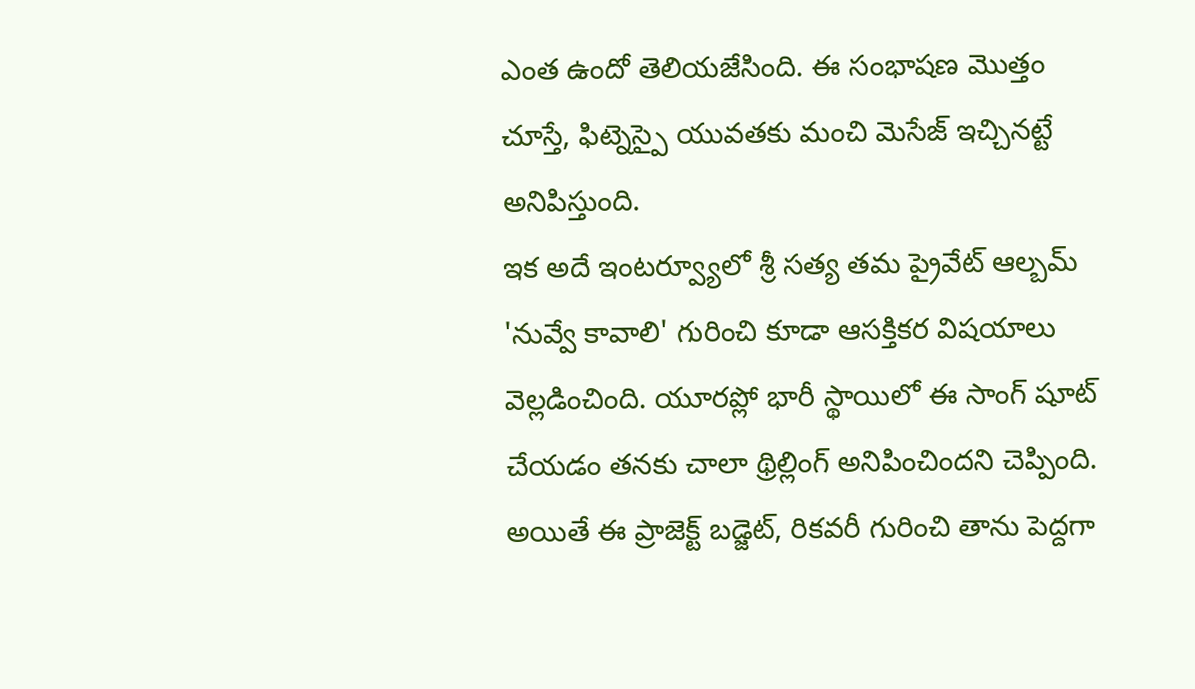ఎంత ఉందో తెలియజేసింది. ఈ సంభాషణ మొత్తం చూస్తే, ఫిట్నెస్పై యువతకు మంచి మెసేజ్ ఇచ్చినట్టే అనిపిస్తుంది.
ఇక అదే ఇంటర్వ్యూలో శ్రీ సత్య తమ ప్రైవేట్ ఆల్బమ్ 'నువ్వే కావాలి' గురించి కూడా ఆసక్తికర విషయాలు వెల్లడించింది. యూరప్లో భారీ స్థాయిలో ఈ సాంగ్ షూట్ చేయడం తనకు చాలా థ్రిల్లింగ్ అనిపించిందని చెప్పింది. అయితే ఈ ప్రాజెక్ట్ బడ్జెట్, రికవరీ గురించి తాను పెద్దగా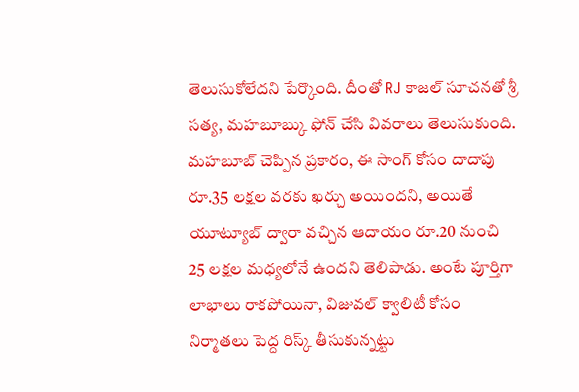తెలుసుకోలేదని పేర్కొంది. దీంతో RJ కాజల్ సూచనతో శ్రీ సత్య, మహబూబ్కు ఫోన్ చేసి వివరాలు తెలుసుకుంది.
మహబూబ్ చెప్పిన ప్రకారం, ఈ సాంగ్ కోసం దాదాపు రూ.35 లక్షల వరకు ఖర్చు అయిందని, అయితే యూట్యూబ్ ద్వారా వచ్చిన ఆదాయం రూ.20 నుంచి 25 లక్షల మధ్యలోనే ఉందని తెలిపాడు. అంటే పూర్తిగా లాభాలు రాకపోయినా, విజువల్ క్వాలిటీ కోసం నిర్మాతలు పెద్ద రిస్క్ తీసుకున్నట్టు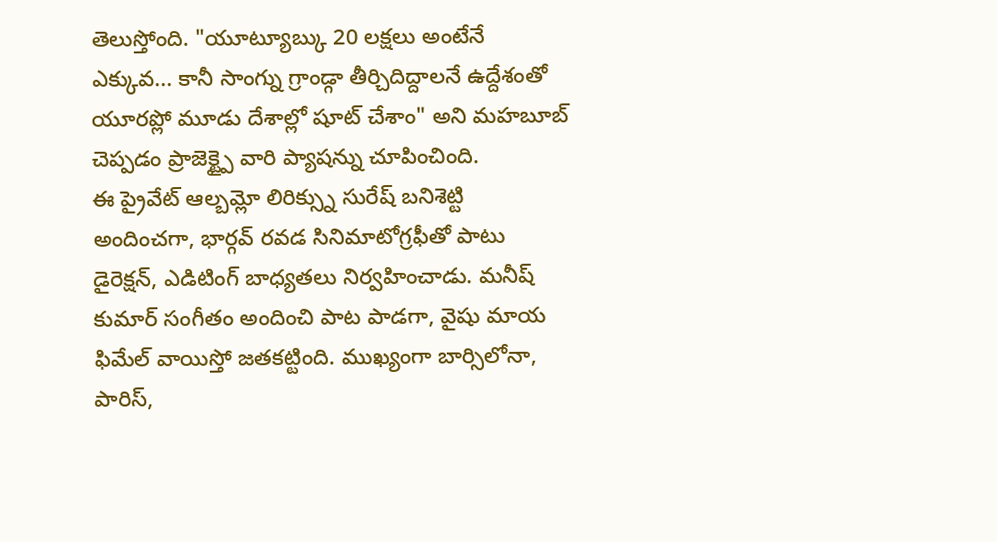తెలుస్తోంది. "యూట్యూబ్కు 20 లక్షలు అంటేనే ఎక్కువ... కానీ సాంగ్ను గ్రాండ్గా తీర్చిదిద్దాలనే ఉద్దేశంతో యూరప్లో మూడు దేశాల్లో షూట్ చేశాం" అని మహబూబ్ చెప్పడం ప్రాజెక్ట్పై వారి ప్యాషన్ను చూపించింది.
ఈ ప్రైవేట్ ఆల్బమ్లో లిరిక్స్ను సురేష్ బనిశెట్టి అందించగా, భార్గవ్ రవడ సినిమాటోగ్రఫీతో పాటు డైరెక్షన్, ఎడిటింగ్ బాధ్యతలు నిర్వహించాడు. మనీష్ కుమార్ సంగీతం అందించి పాట పాడగా, వైషు మాయ ఫిమేల్ వాయిస్తో జతకట్టింది. ముఖ్యంగా బార్సిలోనా, పారిస్,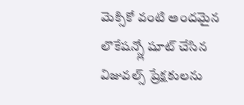మెక్సికో వంటి అందమైన లొకేషన్స్లో షూట్ చేసిన విజువల్స్ ప్రేక్షకులను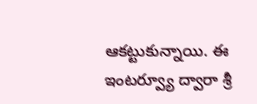ఆకట్టుకున్నాయి. ఈ ఇంటర్వ్యూ ద్వారా శ్రీ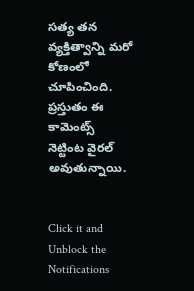సత్య తన వ్యక్తిత్వాన్ని మరో కోణంలో చూపించింది. ప్రస్తుతం ఈ కామెంట్స్ నెట్టింట వైరల్ అవుతున్నాయి.


Click it and Unblock the Notifications